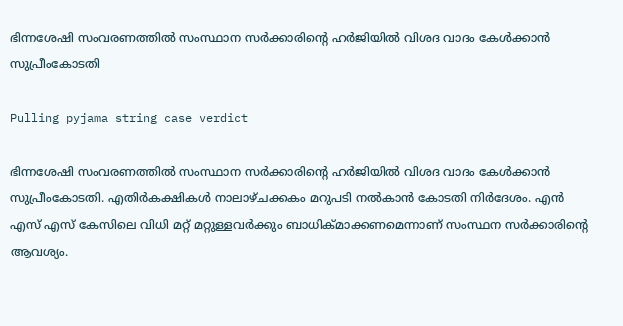ഭിന്നശേഷി സംവരണത്തിൽ സംസ്ഥാന സർക്കാരിൻ്റെ ഹർജിയിൽ വിശദ വാദം കേൾക്കാൻ സുപ്രീംകോടതി

Pulling pyjama string case verdict

ഭിന്നശേഷി സംവരണത്തിൽ സംസ്ഥാന സർക്കാരിൻ്റെ ഹർജിയിൽ വിശദ വാദം കേൾക്കാൻ സുപ്രീംകോടതി. എതിർകക്ഷികൾ നാലാഴ്ചക്കകം മറുപടി നൽകാൻ കോടതി നിർദേശം. എൻ എസ് എസ് കേസിലെ വിധി മറ്റ് മറ്റുള്ളവർക്കും ബാധിക്മാക്കണമെന്നാണ് സംസ്ഥന സർക്കാരിന്റെ ആവശ്യം.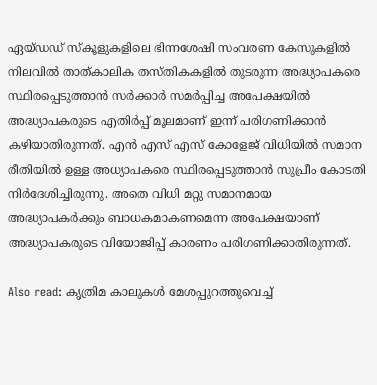ഏയ്‌ഡഡ് സ്കൂളുകളിലെ ഭിന്നശേഷി സംവരണ കേസുകളിൽ നിലവിൽ താത്കാലിക തസ്തികകളിൽ തുടരുന്ന അദ്ധ്യാപകരെ സ്ഥിരപ്പെടുത്താൻ സർക്കാർ സമർപ്പിച്ച അപേക്ഷയിൽ അദ്ധ്യാപകരുടെ എതിർപ്പ് മൂലമാണ് ഇന്ന് പരിഗണിക്കാൻ കഴിയാതിരുന്നത്. എൻ എസ് എസ് കോളേജ് വിധിയിൽ സമാന രീതിയിൽ ഉള്ള അധ്യാപകരെ സ്ഥിരപ്പെടുത്താൻ സുപ്രീം കോടതി നിർദേശിച്ചിരുന്നു. അതെ വിധി മറ്റു സമാനമായ അദ്ധ്യാപകർക്കും ബാധകമാകണമെന്ന അപേക്ഷയാണ് അദ്ധ്യാപകരുടെ വിയോജിപ്പ് കാരണം പരിഗണിക്കാതിരുന്നത്.

Also read: കൃത്രിമ കാലുകൾ മേശപ്പുറത്തുവെച്ച്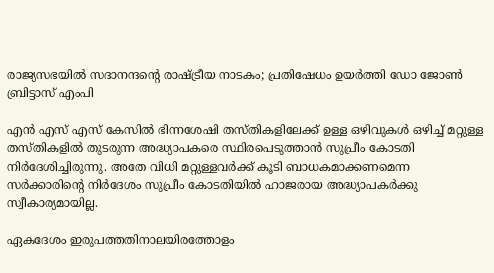രാജ്യസഭയിൽ സദാനന്ദന്റെ രാഷ്ട്രീയ നാടകം; പ്രതിഷേധം ഉയർത്തി ഡോ ജോൺ ബ്രിട്ടാസ് എംപി

എൻ എസ് എസ് കേസിൽ ഭിന്നശേഷി തസ്തികളിലേക്ക് ഉള്ള ഒഴിവുകൾ ഒഴിച്ച് മറ്റുള്ള തസ്തികളിൽ തുടരുന്ന അദ്ധ്യാപകരെ സ്ഥിരപെടുത്താൻ സുപ്രീം കോടതി നിർദേശിച്ചിരുന്നു. അതേ വിധി മറ്റുള്ളവർക്ക് കൂടി ബാധകമാക്കണമെന്ന സർക്കാരിന്റെ നിർദേശം സുപ്രീം കോടതിയിൽ ഹാജരായ അദ്ധ്യാപകർക്കു സ്വീകാര്യമായില്ല.

ഏകദേശം ഇരുപത്തതിനാലയിരത്തോളം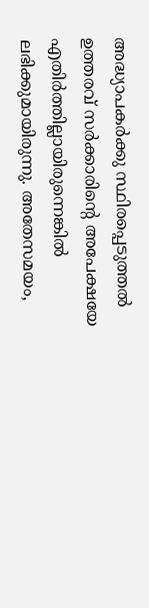അദ്ധ്യാപകർക്കു സ്ഥിരപ്പെടുത്തൽ ഉത്തരവ് സർക്കാരിന്റെ അപേക്ഷയേ എതിർത്തില്ലായിരുന്നെങ്കിൽ ലഭിക്കുമായിരുന്നു. അതേസമയം,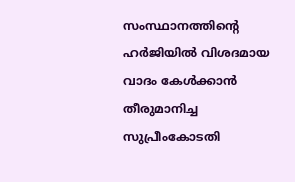സംസ്ഥാനത്തിൻ്റെ ഹർജിയിൽ വിശദമായ വാദം കേൾക്കാൻ തീരുമാനിച്ച സുപ്രീംകോടതി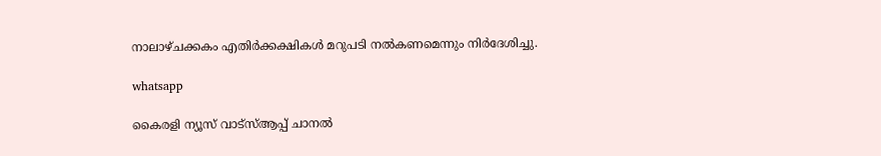നാലാഴ്ചക്കകം എതിർക്കക്ഷികൾ മറുപടി നൽകണമെന്നും നിർദേശിച്ചു.

whatsapp

കൈരളി ന്യൂസ് വാട്‌സ്ആപ്പ് ചാനല്‍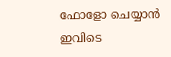ഫോളോ ചെയ്യാന്‍ ഇവിടെ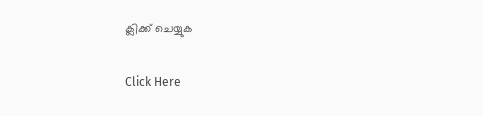ക്ലിക്ക് ചെയ്യുക

Click Here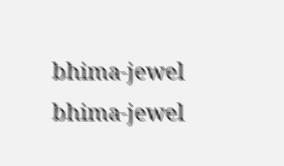bhima-jewel
bhima-jewel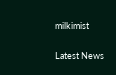milkimist

Latest News